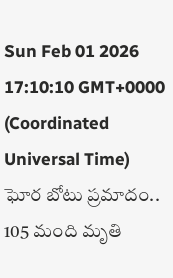Sun Feb 01 2026 17:10:10 GMT+0000 (Coordinated Universal Time)
ఘోర బోటు ప్రమాదం.. 105 మంది మృతి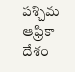పశ్చిమ ఆఫ్రికా దేశం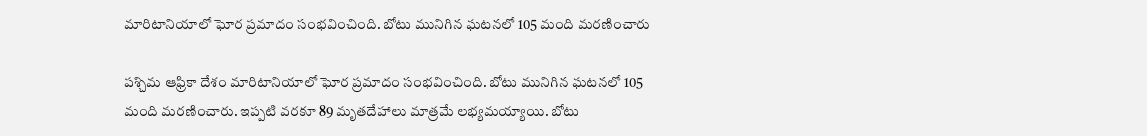మారిటానియాలో ఘోర ప్రమాదం సంభవించింది. బోటు మునిగిన ఘటనలో 105 మంది మరణించారు

పశ్చిమ ఆఫ్రికా దేశం మారిటానియాలో ఘోర ప్రమాదం సంభవించింది. బోటు మునిగిన ఘటనలో 105 మంది మరణించారు. ఇప్పటి వరకూ 89 మృతదేహాలు మాత్రమే లభ్యమయ్యాయి. బోటు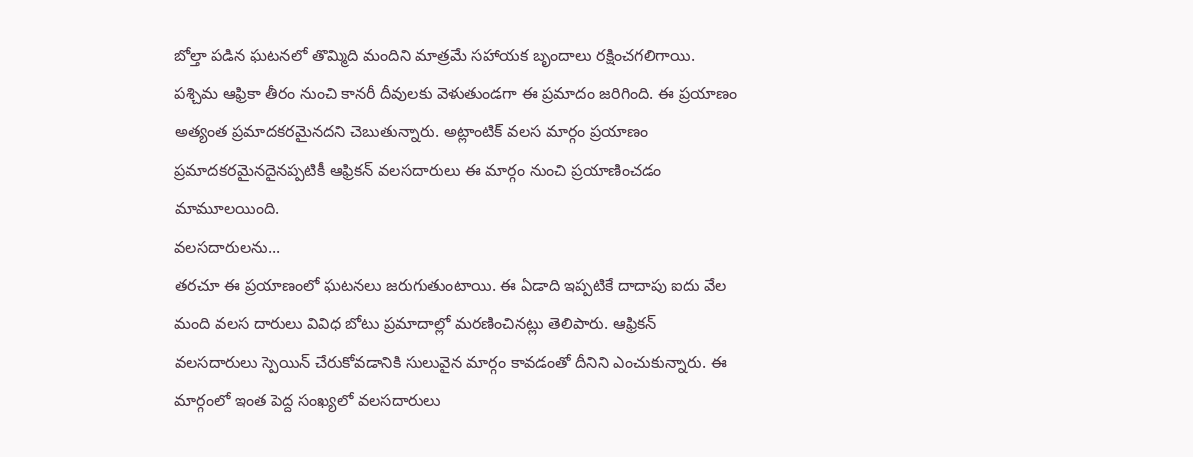బోల్తా పడిన ఘటనలో తొమ్మిది మందిని మాత్రమే సహాయక బృందాలు రక్షించగలిగాయి. పశ్చిమ ఆఫ్రికా తీరం నుంచి కానరీ దీవులకు వెళుతుండగా ఈ ప్రమాదం జరిగింది. ఈ ప్రయాణం అత్యంత ప్రమాదకరమైనదని చెబుతున్నారు. అట్లాంటిక్ వలస మార్గం ప్రయాణం ప్రమాదకరమైనదైనప్పటికీ ఆఫ్రికన్ వలసదారులు ఈ మార్గం నుంచి ప్రయాణించడం మామూలయింది.
వలసదారులను...
తరచూ ఈ ప్రయాణంలో ఘటనలు జరుగుతుంటాయి. ఈ ఏడాది ఇప్పటికే దాదాపు ఐదు వేల మంది వలస దారులు వివిధ బోటు ప్రమాదాల్లో మరణించినట్లు తెలిపారు. ఆఫ్రికన్ వలసదారులు స్పెయిన్ చేరుకోవడానికి సులువైన మార్గం కావడంతో దీనిని ఎంచుకున్నారు. ఈ మార్గంలో ఇంత పెద్ద సంఖ్యలో వలసదారులు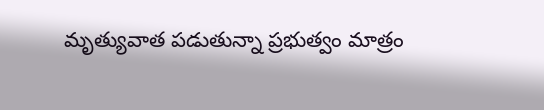మృత్యువాత పడుతున్నా ప్రభుత్వం మాత్రం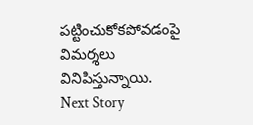పట్టించుకోకపోవడంపై విమర్శలు వినిపిస్తున్నాయి.
Next Story